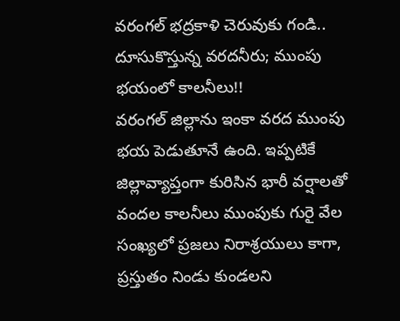వరంగల్ భద్రకాళి చెరువుకు గండి.. దూసుకొస్తున్న వరదనీరు; ముంపు భయంలో కాలనీలు!!
వరంగల్ జిల్లాను ఇంకా వరద ముంపు భయ పెడుతూనే ఉంది. ఇప్పటికే జిల్లావ్యాప్తంగా కురిసిన భారీ వర్షాలతో వందల కాలనీలు ముంపుకు గురై వేల సంఖ్యలో ప్రజలు నిరాశ్రయులు కాగా, ప్రస్తుతం నిండు కుండలని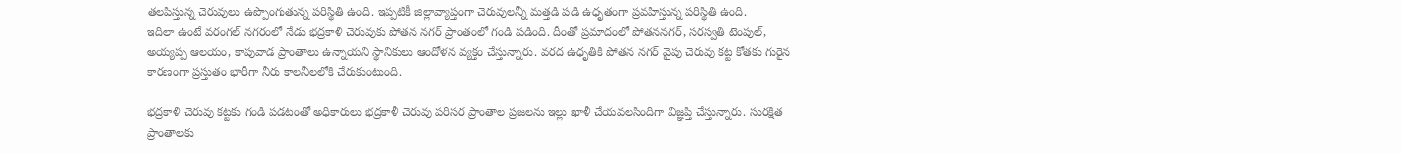తలపిస్తున్న చెరువులు ఉప్పొంగుతున్న పరిస్థితి ఉంది. ఇప్పటికీ జిల్లావ్యాప్తంగా చెరువులన్నీ మత్తడి పడి ఉధృతంగా ప్రవహిస్తున్న పరిస్థితి ఉంది.
ఇదిలా ఉంటే వరంగల్ నగరంలో నేడు భద్రకాళి చెరువుకు పోతన నగర్ ప్రాంతంలో గండి పడింది. దీంతో ప్రమాదంలో పోతననగర్, సరస్వతి టెంపుల్, అయ్యప్ప ఆలయం, కాపువాడ ప్రాంతాలు ఉన్నాయని స్థానికులు ఆందోళన వ్యక్తం చేస్తున్నారు. వరద ఉధృతికి పోతన నగర్ వైపు చెరువు కట్ట కోతకు గురైన కారణంగా ప్రస్తుతం భారీగా నీరు కాలనీలలోకి చేరుకుంటుంది.

భద్రకాళి చెరువు కట్టకు గండి పడటంతో అధికారులు భద్రకాళీ చెరువు పరిసర ప్రాంతాల ప్రజలను ఇల్లు ఖాళీ చేయవలసిందిగా విజ్ఞప్తి చేస్తున్నారు. సురక్షిత ప్రాంతాలకు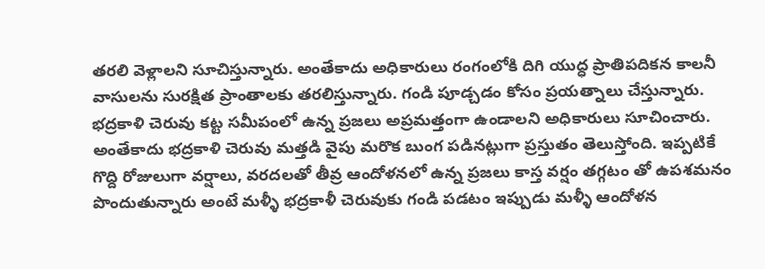తరలి వెళ్లాలని సూచిస్తున్నారు. అంతేకాదు అధికారులు రంగంలోకి దిగి యుద్ధ ప్రాతిపదికన కాలనీ వాసులను సురక్షిత ప్రాంతాలకు తరలిస్తున్నారు. గండి పూడ్చడం కోసం ప్రయత్నాలు చేస్తున్నారు.
భద్రకాళి చెరువు కట్ట సమీపంలో ఉన్న ప్రజలు అప్రమత్తంగా ఉండాలని అధికారులు సూచించారు. అంతేకాదు భద్రకాళి చెరువు మత్తడి వైపు మరొక బుంగ పడినట్లుగా ప్రస్తుతం తెలుస్తోంది. ఇప్పటికే గొద్ది రోజులుగా వర్షాలు, వరదలతో తీవ్ర ఆందోళనలో ఉన్న ప్రజలు కాస్త వర్షం తగ్గటం తో ఉపశమనం పొందుతున్నారు అంటే మళ్ళీ భద్రకాళీ చెరువుకు గండి పడటం ఇప్పుడు మళ్ళీ ఆందోళన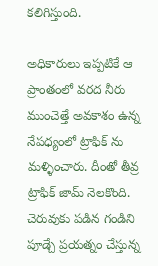కలిగిస్తుంది.

అధికారులు ఇప్పటికే ఆ ప్రాంతంలో వరద నీరు ముంచెత్తే అవకాశం ఉన్న నేపధ్యంలో ట్రాఫిక్ ను మళ్ళించారు. దీంతో తీవ్ర ట్రాఫిక్ జామ్ నెలకొంది. చెరువుకు పడిన గండిని పూడ్చే ప్రయత్నం చేస్తున్న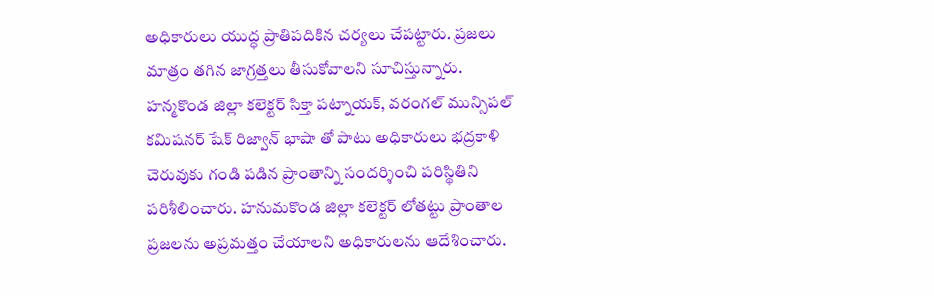అధికారులు యుద్ధ ప్రాతిపదికిన చర్యలు చేపట్టారు. ప్రజలు మాత్రం తగిన జాగ్రత్తలు తీసుకోవాలని సూచిస్తున్నారు.
హన్మకొండ జిల్లా కలెక్టర్ సిక్తా పట్నాయక్, వరంగల్ మున్సిపల్ కమిషనర్ షేక్ రిజ్వాన్ భాషా తో పాటు అధికారులు భద్రకాళి చెరువుకు గండి పడిన ప్రాంతాన్ని సందర్శించి పరిస్థితిని పరిశీలించారు. హనుమకొండ జిల్లా కలెక్టర్ లోతట్టు ప్రాంతాల ప్రజలను అప్రమత్తం చేయాలని అధికారులను ఆదేశించారు.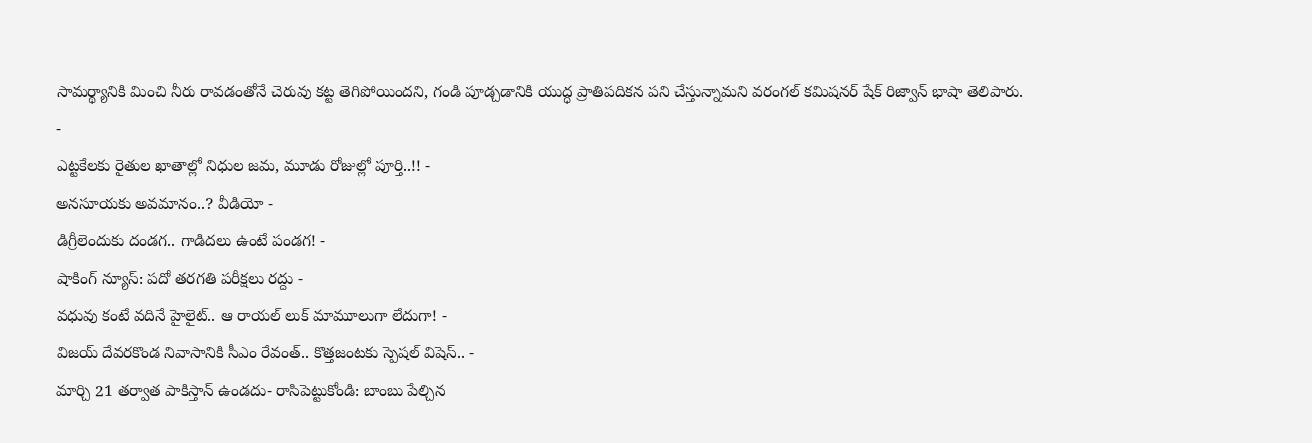సామర్థ్యానికి మించి నీరు రావడంతోనే చెరువు కట్ట తెగిపోయిందని, గండి పూడ్చడానికి యుద్ధ ప్రాతిపదికన పని చేస్తున్నామని వరంగల్ కమిషనర్ షేక్ రిజ్వాన్ భాషా తెలిపారు.
-
ఎట్టకేలకు రైతుల ఖాతాల్లో నిధుల జమ, మూడు రోజుల్లో పూర్తి..!! -
అనసూయకు అవమానం..? వీడియో -
డిగ్రీలెందుకు దండగ.. గాడిదలు ఉంటే పండగ! -
షాకింగ్ న్యూస్: పదో తరగతి పరీక్షలు రద్దు -
వధువు కంటే వదినే హైలైట్.. ఆ రాయల్ లుక్ మామూలుగా లేదుగా! -
విజయ్ దేవరకొండ నివాసానికి సీఎం రేవంత్.. కొత్తజంటకు స్పెషల్ విషెస్.. -
మార్చి 21 తర్వాత పాకిస్తాన్ ఉండదు- రాసిపెట్టుకోండి: బాంబు పేల్చిన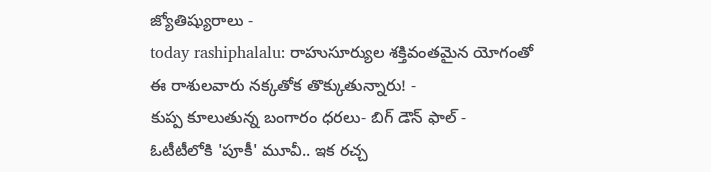జ్యోతిష్యురాలు -
today rashiphalalu: రాహుసూర్యుల శక్తివంతమైన యోగంతో ఈ రాశులవారు నక్కతోక తొక్కుతున్నారు! -
కుప్ప కూలుతున్న బంగారం ధరలు- బిగ్ డౌన్ ఫాల్ -
ఓటీటీలోకి 'పూకీ' మూవీ.. ఇక రచ్చ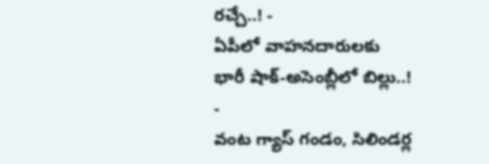రచ్చే..! -
ఏపీలో వాహనదారులకు భారీ షాక్-అసెంబ్లీలో బిల్లు..! -
వంట గ్యాస్ గండం, సిలిండర్ల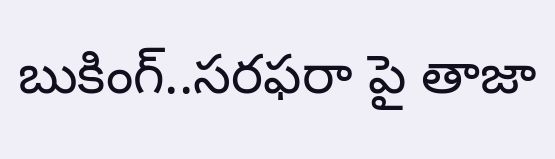బుకింగ్..సరఫరా పై తాజా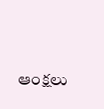ఆంక్షలు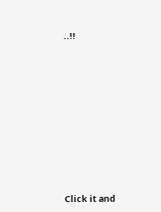..!!












Click it and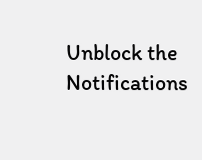Unblock the Notifications